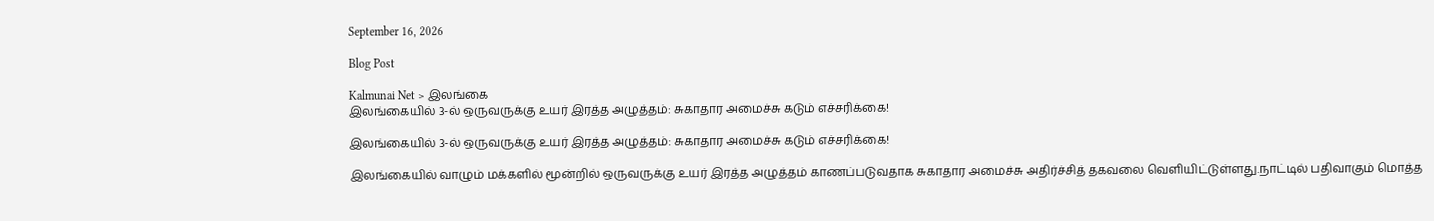September 16, 2026

Blog Post

Kalmunai Net > இலங்கை
இலங்கையில் 3-ல் ஒருவருக்கு உயர் இரத்த அழுத்தம்: சுகாதார அமைச்சு கடும் எச்சரிக்கை!

இலங்கையில் 3-ல் ஒருவருக்கு உயர் இரத்த அழுத்தம்: சுகாதார அமைச்சு கடும் எச்சரிக்கை!

இலங்கையில் வாழும் மக்களில் மூன்றில் ஒருவருக்கு உயர் இரத்த அழுத்தம் காணப்படுவதாக சுகாதார அமைச்சு அதிர்ச்சித் தகவலை வெளியிட்டுள்ளது.நாட்டில் பதிவாகும் மொத்த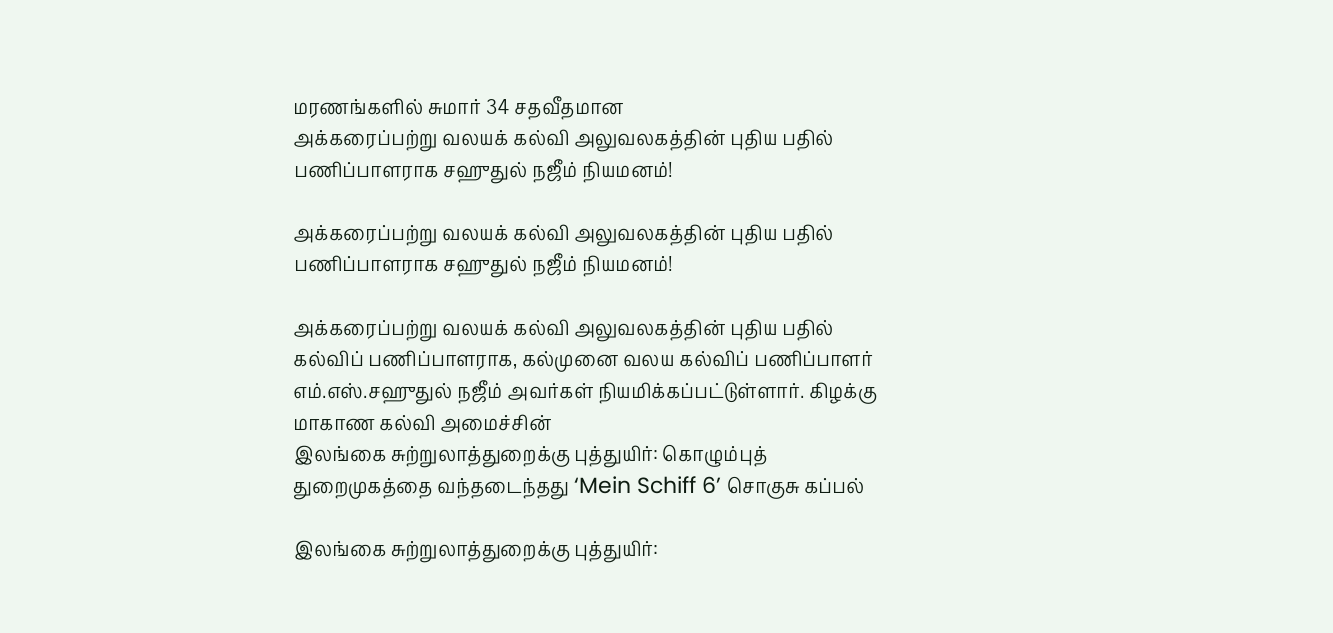மரணங்களில் சுமார் 34 சதவீதமான
அக்கரைப்பற்று வலயக் கல்வி அலுவலகத்தின் புதிய பதில் பணிப்பாளராக சஹுதுல் நஜீம் நியமனம்!

அக்கரைப்பற்று வலயக் கல்வி அலுவலகத்தின் புதிய பதில் பணிப்பாளராக சஹுதுல் நஜீம் நியமனம்!

அக்கரைப்பற்று வலயக் கல்வி அலுவலகத்தின் புதிய பதில் கல்விப் பணிப்பாளராக, கல்முனை வலய கல்விப் பணிப்பாளர் எம்.எஸ்.சஹுதுல் நஜீம் அவர்கள் நியமிக்கப்பட்டுள்ளார். கிழக்கு மாகாண கல்வி அமைச்சின்
இலங்கை சுற்றுலாத்துறைக்கு புத்துயிர்: கொழும்புத் துறைமுகத்தை வந்தடைந்தது ‘Mein Schiff 6’ சொகுசு கப்பல்

இலங்கை சுற்றுலாத்துறைக்கு புத்துயிர்: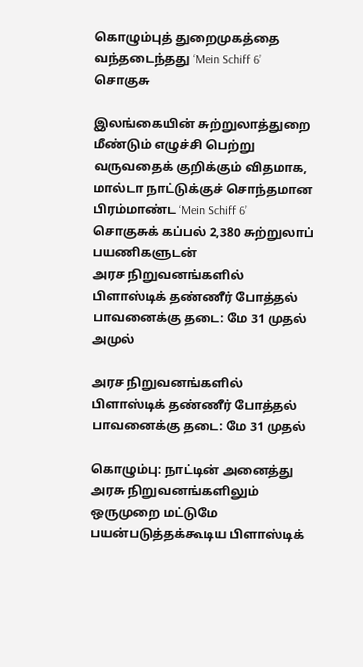கொழும்புத் துறைமுகத்தை வந்தடைந்தது ‘Mein Schiff 6’ சொகுசு

இலங்கையின் சுற்றுலாத்துறை மீண்டும் எழுச்சி பெற்று வருவதைக் குறிக்கும் விதமாக, மால்டா நாட்டுக்குச் சொந்தமான பிரம்மாண்ட ‘Mein Schiff 6’ சொகுசுக் கப்பல் 2,380 சுற்றுலாப் பயணிகளுடன்
அரச நிறுவனங்களில் பிளாஸ்டிக் தண்ணீர் போத்தல் பாவனைக்கு தடை: மே 31 முதல் அமுல்

அரச நிறுவனங்களில் பிளாஸ்டிக் தண்ணீர் போத்தல் பாவனைக்கு தடை: மே 31 முதல்

கொழும்பு: நாட்டின் அனைத்து அரசு நிறுவனங்களிலும் ஒருமுறை மட்டுமே பயன்படுத்தக்கூடிய பிளாஸ்டிக்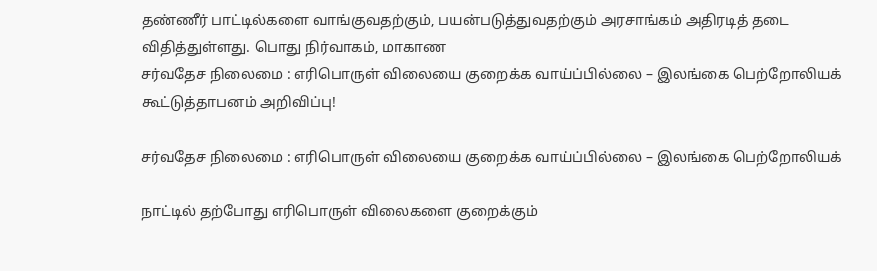தண்ணீர் பாட்டில்களை வாங்குவதற்கும், பயன்படுத்துவதற்கும் அரசாங்கம் அதிரடித் தடை விதித்துள்ளது. பொது நிர்வாகம், மாகாண
சர்வதேச நிலைமை : எரிபொருள் விலையை குறைக்க வாய்ப்பில்லை – இலங்கை பெற்றோலியக் கூட்டுத்தாபனம் அறிவிப்பு!

சர்வதேச நிலைமை : எரிபொருள் விலையை குறைக்க வாய்ப்பில்லை – இலங்கை பெற்றோலியக்

நாட்டில் தற்போது எரிபொருள் விலைகளை குறைக்கும்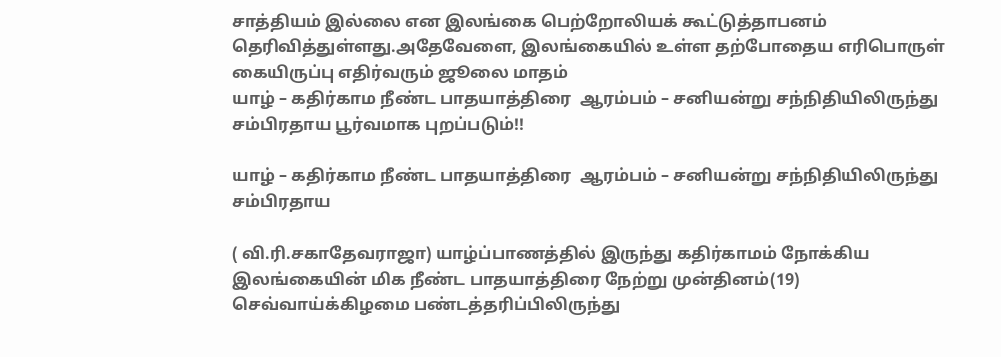சாத்தியம் இல்லை என இலங்கை பெற்றோலியக் கூட்டுத்தாபனம் தெரிவித்துள்ளது.அதேவேளை, இலங்கையில் உள்ள தற்போதைய எரிபொருள் கையிருப்பு எதிர்வரும் ஜூலை மாதம்
யாழ் – கதிர்காம நீண்ட பாதயாத்திரை  ஆரம்பம் – சனியன்று சந்நிதியிலிருந்து சம்பிரதாய பூர்வமாக புறப்படும்!!

யாழ் – கதிர்காம நீண்ட பாதயாத்திரை  ஆரம்பம் – சனியன்று சந்நிதியிலிருந்து சம்பிரதாய

( வி.ரி.சகாதேவராஜா) யாழ்ப்பாணத்தில் இருந்து கதிர்காமம் நோக்கிய இலங்கையின் மிக நீண்ட பாதயாத்திரை நேற்று முன்தினம்(19)  செவ்வாய்க்கிழமை பண்டத்தரிப்பிலிருந்து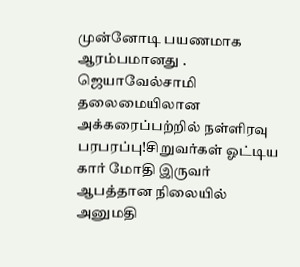முன்னோடி பயணமாக  ஆரம்பமானது . ஜெயாவேல்சாமி தலைமையிலான
அக்கரைப்பற்றில் நள்ளிரவு பரபரப்பு!சிறுவர்கள் ஓட்டிய கார் மோதி இருவர் ஆபத்தான நிலையில் அனுமதி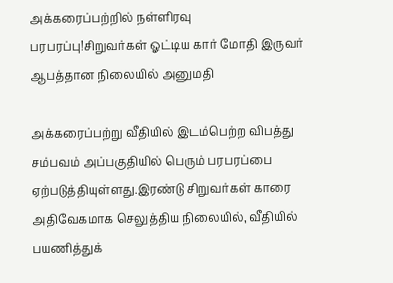அக்கரைப்பற்றில் நள்ளிரவு பரபரப்பு!சிறுவர்கள் ஓட்டிய கார் மோதி இருவர் ஆபத்தான நிலையில் அனுமதி

அக்கரைப்பற்று வீதியில் இடம்பெற்ற விபத்து சம்பவம் அப்பகுதியில் பெரும் பரபரப்பை ஏற்படுத்தியுள்ளது.இரண்டு சிறுவர்கள் காரை அதிவேகமாக செலுத்திய நிலையில், வீதியில் பயணித்துக்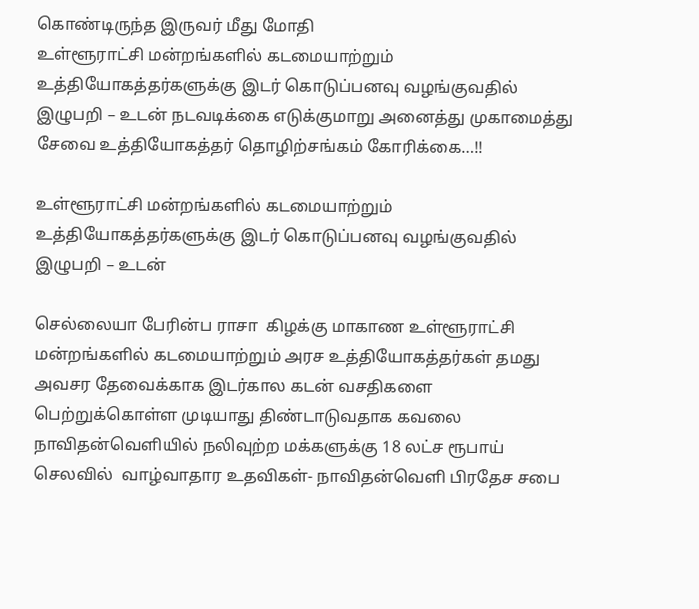கொண்டிருந்த இருவர் மீது மோதி
உள்ளூராட்சி மன்றங்களில் கடமையாற்றும் உத்தியோகத்தர்களுக்கு இடர் கொடுப்பனவு வழங்குவதில் இழுபறி – உடன் நடவடிக்கை எடுக்குமாறு அனைத்து முகாமைத்து சேவை உத்தியோகத்தர் தொழிற்சங்கம் கோரிக்கை…!!

உள்ளூராட்சி மன்றங்களில் கடமையாற்றும் உத்தியோகத்தர்களுக்கு இடர் கொடுப்பனவு வழங்குவதில் இழுபறி – உடன்

செல்லையா பேரின்ப ராசா  கிழக்கு மாகாண உள்ளூராட்சி மன்றங்களில் கடமையாற்றும் அரச உத்தியோகத்தர்கள் தமது அவசர தேவைக்காக இடர்கால கடன் வசதிகளை பெற்றுக்கொள்ள முடியாது திண்டாடுவதாக கவலை
நாவிதன்வெளியில் நலிவுற்ற மக்களுக்கு 18 லட்ச ரூபாய் செலவில்  வாழ்வாதார உதவிகள்- நாவிதன்வெளி பிரதேச சபை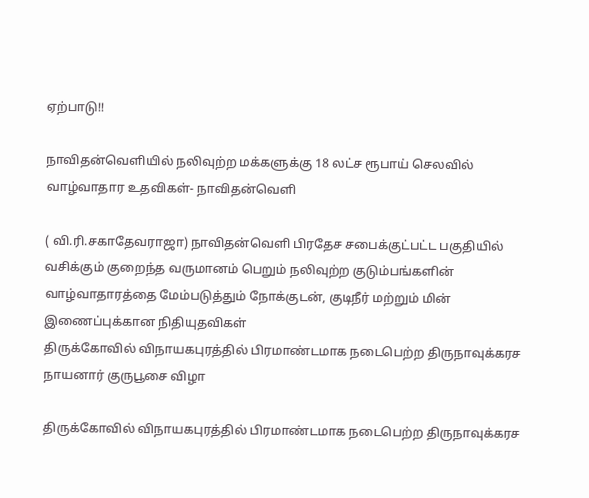ஏற்பாடு!!

நாவிதன்வெளியில் நலிவுற்ற மக்களுக்கு 18 லட்ச ரூபாய் செலவில்  வாழ்வாதார உதவிகள்- நாவிதன்வெளி

( வி.ரி.சகாதேவராஜா) நாவிதன்வெளி பிரதேச சபைக்குட்பட்ட பகுதியில் வசிக்கும் குறைந்த வருமானம் பெறும் நலிவுற்ற குடும்பங்களின் வாழ்வாதாரத்தை மேம்படுத்தும் நோக்குடன், குடிநீர் மற்றும் மின் இணைப்புக்கான நிதியுதவிகள்
திருக்கோவில் விநாயகபுரத்தில் பிரமாண்டமாக நடைபெற்ற திருநாவுக்கரச நாயனார் குருபூசை விழா

திருக்கோவில் விநாயகபுரத்தில் பிரமாண்டமாக நடைபெற்ற திருநாவுக்கரச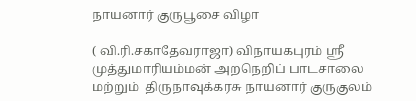நாயனார் குருபூசை விழா

( வி.ரி.சகாதேவராஜா) விநாயகபுரம் ஸ்ரீ முத்துமாரியம்மன் அறநெறிப் பாடசாலை மற்றும்  திருநாவுக்கரசு நாயனார் குருகுலம்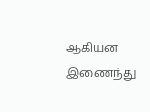ஆகியன  இணைந்து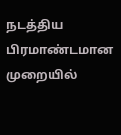நடத்திய  பிரமாண்டமான முறையில்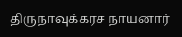திருநாவுக்கரச நாயனார்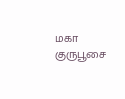மகா குருபூசை